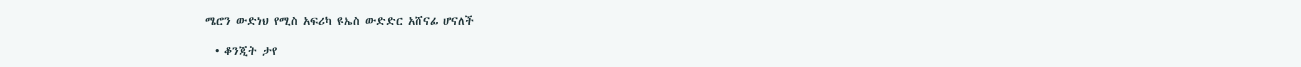ሜሮን ውድነህ የሚስ አፍሪካ ዩኤስ ውድድር አሸናፊ ሆናለች

  • ቆንጂት ታየ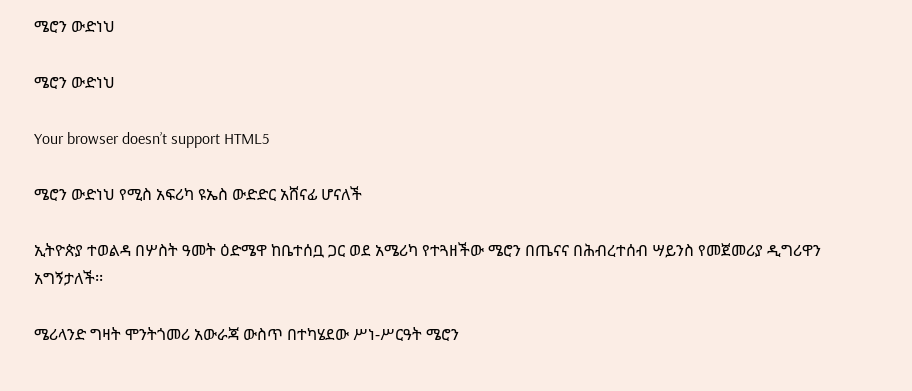ሜሮን ውድነህ

ሜሮን ውድነህ

Your browser doesn’t support HTML5

ሜሮን ውድነህ የሚስ አፍሪካ ዩኤስ ውድድር አሸናፊ ሆናለች

ኢትዮጵያ ተወልዳ በሦስት ዓመት ዕድሜዋ ከቤተሰቧ ጋር ወደ አሜሪካ የተጓዘችው ሜሮን በጤናና በሕብረተሰብ ሣይንስ የመጀመሪያ ዲግሪዋን አግኝታለች፡፡

ሜሪላንድ ግዛት ሞንትጎመሪ አውራጃ ውስጥ በተካሄደው ሥነ-ሥርዓት ሜሮን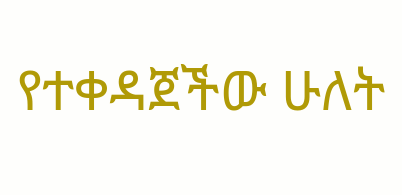የተቀዳጀችው ሁለት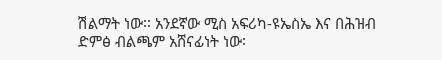ሽልማት ነው፡፡ አንደኛው ሚስ አፍሪካ-ዩኤስኤ እና በሕዝብ ድምፅ ብልጫም አሸናፊነት ነው፡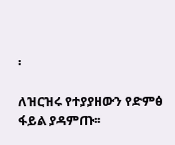፡

ለዝርዝሩ የተያያዘውን የድምፅ ፋይል ያዳምጡ፡፡